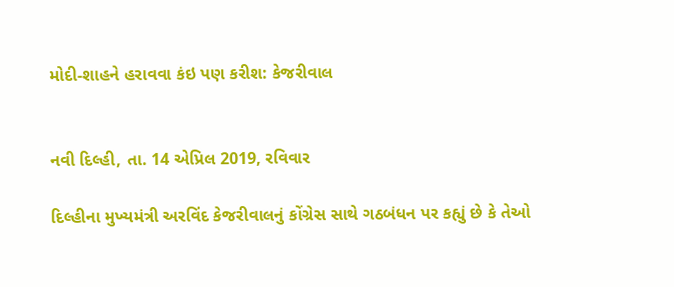મોદી-શાહને હરાવવા કંઇ પણ કરીશ: કેજરીવાલ


નવી દિલ્હી, તા. 14 એપ્રિલ 2019, રવિવાર

દિલ્હીના મુખ્યમંત્રી અરવિંદ કેજરીવાલનું કોંગ્રેસ સાથે ગઠબંધન પર કહ્યું છે કે તેઓ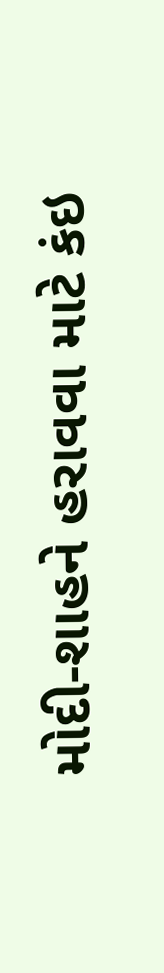મોદી-શાહને હરાવવા માટે કંઇ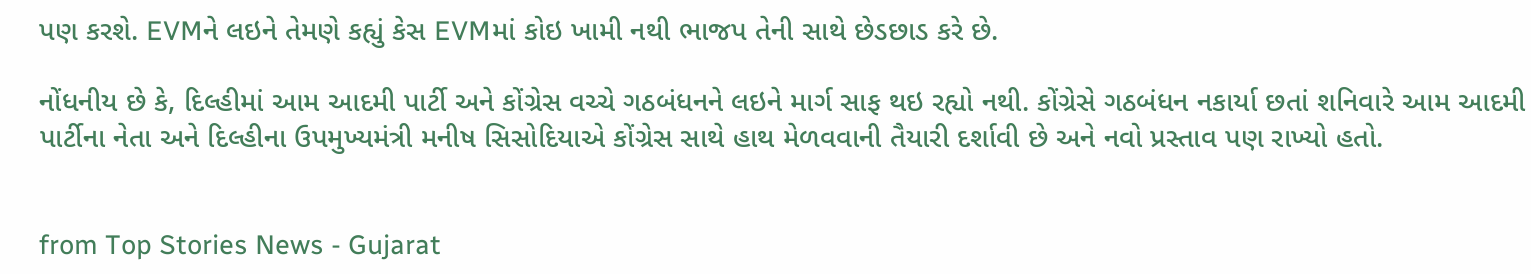પણ કરશે. EVMને લઇને તેમણે કહ્યું કેસ EVMમાં કોઇ ખામી નથી ભાજપ તેની સાથે છેડછાડ કરે છે.

નોંધનીય છે કે, દિલ્હીમાં આમ આદમી પાર્ટી અને કોંગ્રેસ વચ્ચે ગઠબંધનને લઇને માર્ગ સાફ થઇ રહ્યો નથી. કોંગ્રેસે ગઠબંધન નકાર્યા છતાં શનિવારે આમ આદમી પાર્ટીના નેતા અને દિલ્હીના ઉપમુખ્યમંત્રી મનીષ સિસોદિયાએ કોંગ્રેસ સાથે હાથ મેળવવાની તૈયારી દર્શાવી છે અને નવો પ્રસ્તાવ પણ રાખ્યો હતો.


from Top Stories News - Gujarat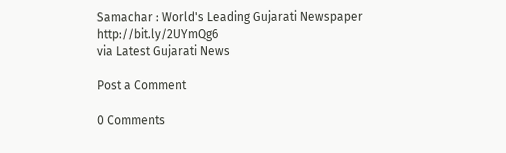Samachar : World's Leading Gujarati Newspaper http://bit.ly/2UYmQg6
via Latest Gujarati News

Post a Comment

0 Comments